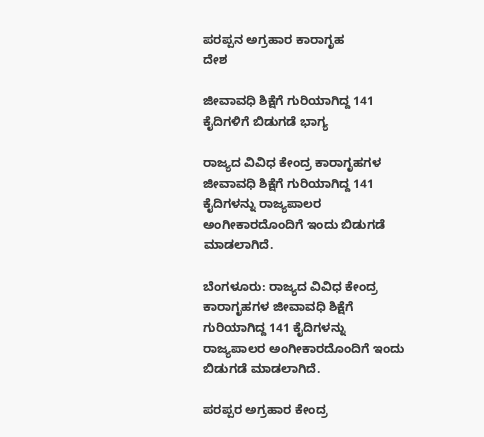ಪರಪ್ಪನ ಅಗ್ರಹಾರ ಕಾರಾಗೃಹ
ದೇಶ

ಜೀವಾವಧಿ ಶಿಕ್ಷೆಗೆ ಗುರಿಯಾಗಿದ್ದ 141 ಕೈದಿಗಳಿಗೆ ಬಿಡುಗಡೆ ಭಾಗ್ಯ

ರಾಜ್ಯದ ವಿವಿಧ ಕೇಂದ್ರ ಕಾರಾಗೃಹಗಳ ಜೀವಾವಧಿ ಶಿಕ್ಷೆಗೆ ಗುರಿಯಾಗಿದ್ದ 141 ಕೈದಿಗಳನ್ನು ರಾಜ್ಯಪಾಲರ ಅಂಗೀಕಾರದೊಂದಿಗೆ ಇಂದು ಬಿಡುಗಡೆ ಮಾಡಲಾಗಿದೆ.

ಬೆಂಗಳೂರು: ರಾಜ್ಯದ ವಿವಿಧ ಕೇಂದ್ರ ಕಾರಾಗೃಹಗಳ ಜೀವಾವಧಿ ಶಿಕ್ಷೆಗೆ ಗುರಿಯಾಗಿದ್ದ 141 ಕೈದಿಗಳನ್ನು ರಾಜ್ಯಪಾಲರ ಅಂಗೀಕಾರದೊಂದಿಗೆ ಇಂದು ಬಿಡುಗಡೆ ಮಾಡಲಾಗಿದೆ.

ಪರಪ್ಪರ ಅಗ್ರಹಾರ ಕೇಂದ್ರ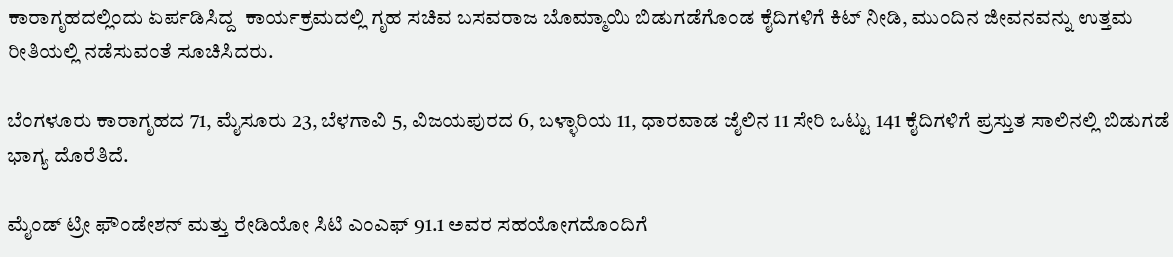ಕಾರಾಗೃಹದಲ್ಲಿಂದು ಏರ್ಪಡಿಸಿದ್ದ  ಕಾರ್ಯಕ್ರಮದಲ್ಲಿ ಗೃಹ ಸಚಿವ ಬಸವರಾಜ ಬೊಮ್ಮಾಯಿ ಬಿಡುಗಡೆಗೊಂಡ ಕೈದಿಗಳಿಗೆ ಕಿಟ್ ನೀಡಿ, ಮುಂದಿನ ಜೀವನವನ್ನು ಉತ್ತಮ ರೀತಿಯಲ್ಲಿ ನಡೆಸುವಂತೆ ಸೂಚಿಸಿದರು.

ಬೆಂಗಳೂರು ಕಾರಾಗೃಹದ 71, ಮೈಸೂರು 23, ಬೆಳಗಾವಿ 5, ವಿಜಯಪುರದ 6, ಬಳ್ಳಾರಿಯ 11, ಧಾರವಾಡ ಜೈಲಿನ 11 ಸೇರಿ ಒಟ್ಟು 141 ಕೈದಿಗಳಿಗೆ ಪ್ರಸ್ತುತ ಸಾಲಿನಲ್ಲಿ ಬಿಡುಗಡೆ ಭಾಗ್ಯ ದೊರೆತಿದೆ.

ಮೈಂಡ್ ಟ್ರೀ ಫೌಂಡೇಶನ್ ಮತ್ತು ರೇಡಿಯೋ ಸಿಟಿ ಎಂಎಫ್ 91.1 ಅವರ ಸಹಯೋಗದೊಂದಿಗೆ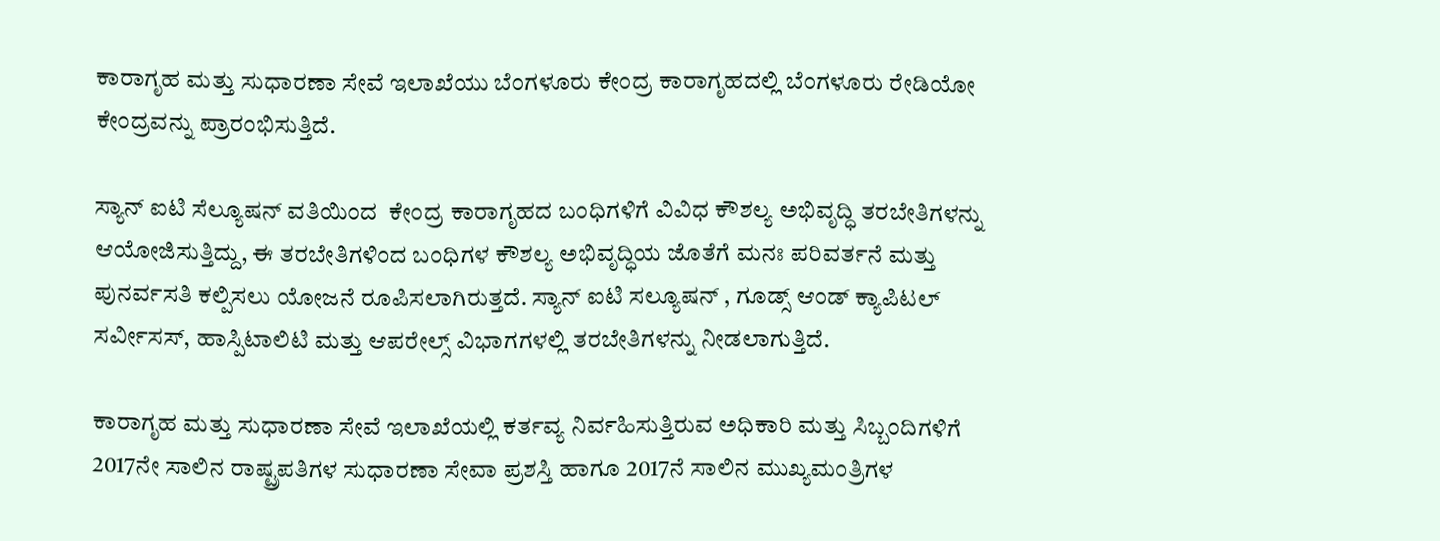ಕಾರಾಗೃಹ ಮತ್ತು ಸುಧಾರಣಾ ಸೇವೆ ಇಲಾಖೆಯು ಬೆಂಗಳೂರು ಕೇಂದ್ರ ಕಾರಾಗೃಹದಲ್ಲಿ ಬೆಂಗಳೂರು ರೇಡಿಯೋ ಕೇಂದ್ರವನ್ನು ಪ್ರಾರಂಭಿಸುತ್ತಿದೆ.

ಸ್ಯಾನ್ ಐಟಿ ಸೆಲ್ಯೂಷನ್ ವತಿಯಿಂದ  ಕೇಂದ್ರ ಕಾರಾಗೃಹದ ಬಂಧಿಗಳಿಗೆ ವಿವಿಧ ಕೌಶಲ್ಯ ಅಭಿವೃದ್ಧಿ ತರಬೇತಿಗಳನ್ನು ಆಯೋಜಿಸುತ್ತಿದ್ದು, ಈ ತರಬೇತಿಗಳಿಂದ ಬಂಧಿಗಳ ಕೌಶಲ್ಯ ಅಭಿವೃದ್ಧಿಯ ಜೊತೆಗೆ ಮನಃ ಪರಿವರ್ತನೆ ಮತ್ತು ಪುನರ್ವಸತಿ ಕಲ್ಪಿಸಲು ಯೋಜನೆ ರೂಪಿಸಲಾಗಿರುತ್ತದೆ. ಸ್ಯಾನ್ ಐಟಿ ಸಲ್ಯೂಷನ್ , ಗೂಡ್ಸ್ ಆಂಡ್ ಕ್ಯಾಪಿಟಲ್ ಸರ್ವೀಸಸ್, ಹಾಸ್ಪಿಟಾಲಿಟಿ ಮತ್ತು ಆಪರೇಲ್ಸ್ ವಿಭಾಗಗಳಲ್ಲಿ ತರಬೇತಿಗಳನ್ನು ನೀಡಲಾಗುತ್ತಿದೆ.

ಕಾರಾಗೃಹ ಮತ್ತು ಸುಧಾರಣಾ ಸೇವೆ ಇಲಾಖೆಯಲ್ಲಿ ಕರ್ತವ್ಯ ನಿರ್ವಹಿಸುತ್ತಿರುವ ಅಧಿಕಾರಿ ಮತ್ತು ಸಿಬ್ಬಂದಿಗಳಿಗೆ 2017ನೇ ಸಾಲಿನ ರಾಷ್ಟ್ರಪತಿಗಳ ಸುಧಾರಣಾ ಸೇವಾ ಪ್ರಶಸ್ತಿ ಹಾಗೂ 2017ನೆ ಸಾಲಿನ ಮುಖ್ಯಮಂತ್ರಿಗಳ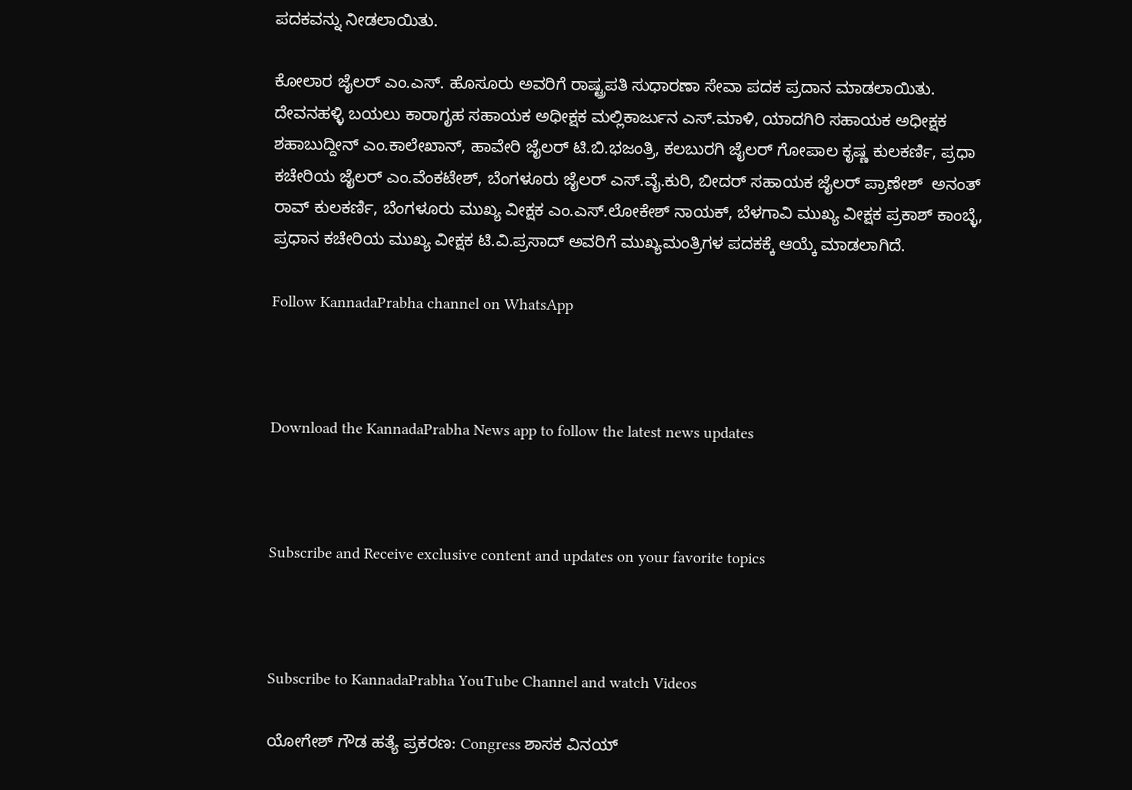ಪದಕವನ್ನು ನೀಡಲಾಯಿತು.

ಕೋಲಾರ ಜೈಲರ್ ಎಂ.ಎಸ್. ಹೊಸೂರು ಅವರಿಗೆ ರಾಷ್ಟ್ರಪತಿ ಸುಧಾರಣಾ ಸೇವಾ ಪದಕ ಪ್ರದಾನ ಮಾಡಲಾಯಿತು. ದೇವನಹಳ್ಳಿ ಬಯಲು ಕಾರಾಗೃಹ ಸಹಾಯಕ ಅಧೀಕ್ಷಕ ಮಲ್ಲಿಕಾರ್ಜುನ ಎಸ್.ಮಾಳಿ, ಯಾದಗಿರಿ ಸಹಾಯಕ ಅಧೀಕ್ಷಕ ಶಹಾಬುದ್ದೀನ್ ಎಂ.ಕಾಲೇಖಾನ್, ಹಾವೇರಿ ಜೈಲರ್ ಟಿ.ಬಿ.ಭಜಂತ್ರಿ, ಕಲಬುರಗಿ ಜೈಲರ್ ಗೋಪಾಲ ಕೃಷ್ಣ ಕುಲಕರ್ಣಿ, ಪ್ರಧಾ ಕಚೇರಿಯ ಜೈಲರ್ ಎಂ.ವೆಂಕಟೇಶ್, ಬೆಂಗಳೂರು ಜೈಲರ್ ಎಸ್.ವೈ.ಕುರಿ, ಬೀದರ್ ಸಹಾಯಕ ಜೈಲರ್ ಪ್ರಾಣೇಶ್  ಅನಂತ್ ರಾವ್ ಕುಲಕರ್ಣಿ, ಬೆಂಗಳೂರು ಮುಖ್ಯ ವೀಕ್ಷಕ ಎಂ.ಎಸ್.ಲೋಕೇಶ್ ನಾಯಕ್, ಬೆಳಗಾವಿ ಮುಖ್ಯ ವೀಕ್ಷಕ ಪ್ರಕಾಶ್ ಕಾಂಬ್ಳೆ, ಪ್ರಧಾನ ಕಚೇರಿಯ ಮುಖ್ಯ ವೀಕ್ಷಕ ಟಿ.ವಿ.ಪ್ರಸಾದ್ ಅವರಿಗೆ ಮುಖ್ಯಮಂತ್ರಿಗಳ ಪದಕಕ್ಕೆ ಆಯ್ಕೆ ಮಾಡಲಾಗಿದೆ.

Follow KannadaPrabha channel on WhatsApp



Download the KannadaPrabha News app to follow the latest news updates



Subscribe and Receive exclusive content and updates on your favorite topics



Subscribe to KannadaPrabha YouTube Channel and watch Videos

ಯೋಗೇಶ್ ಗೌಡ ಹತ್ಯೆ ಪ್ರಕರಣ: Congress ಶಾಸಕ ವಿನಯ್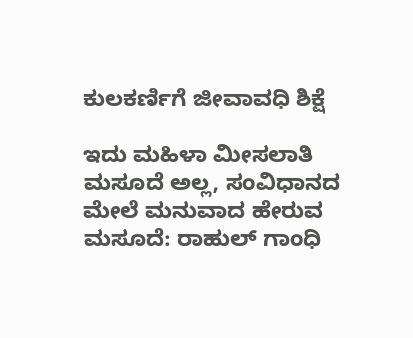ಕುಲಕರ್ಣಿಗೆ ಜೀವಾವಧಿ ಶಿಕ್ಷೆ

ಇದು ಮಹಿಳಾ ಮೀಸಲಾತಿ ಮಸೂದೆ ಅಲ್ಲ, ಸಂವಿಧಾನದ ಮೇಲೆ ಮನುವಾದ ಹೇರುವ ಮಸೂದೆ: ರಾಹುಲ್ ಗಾಂಧಿ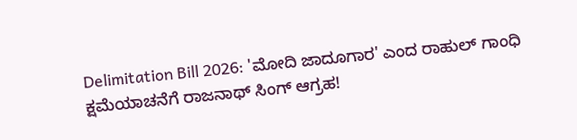Delimitation Bill 2026: 'ಮೋದಿ ಜಾದೂಗಾರ' ಎಂದ ರಾಹುಲ್ ಗಾಂಧಿ ಕ್ಷಮೆಯಾಚನೆಗೆ ರಾಜನಾಥ್ ಸಿಂಗ್ ಆಗ್ರಹ!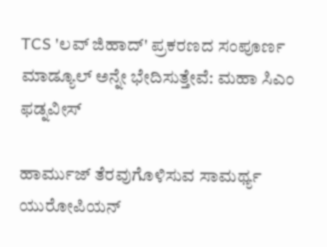TCS 'ಲವ್ ಜಿಹಾದ್' ಪ್ರಕರಣದ ಸಂಪೂರ್ಣ ಮಾಡ್ಯೂಲ್ ಅನ್ನೇ ಭೇದಿಸುತ್ತೇವೆ: ಮಹಾ ಸಿಎಂ ಫಡ್ನವೀಸ್

ಹಾರ್ಮುಜ್‌ ತೆರವುಗೊಳಿಸುವ ಸಾಮರ್ಥ್ಯ ಯುರೋಪಿಯನ್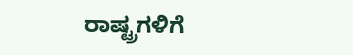ರಾಷ್ಟ್ರಗಳಿಗೆ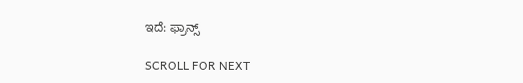ಇದೆ: ಫ್ರಾನ್ಸ್

SCROLL FOR NEXT